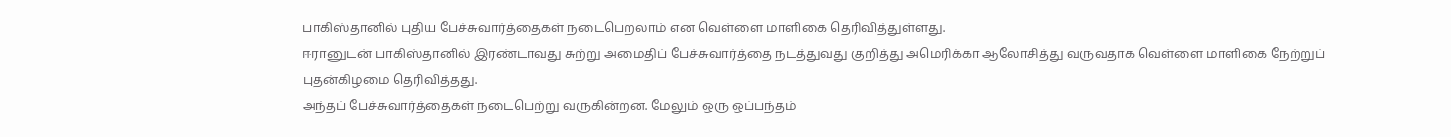பாகிஸ்தானில் புதிய பேச்சுவார்த்தைகள் நடைபெறலாம் என வெள்ளை மாளிகை தெரிவித்துள்ளது.
ஈரானுடன் பாகிஸ்தானில் இரண்டாவது சுற்று அமைதிப் பேச்சுவார்த்தை நடத்துவது குறித்து அமெரிக்கா ஆலோசித்து வருவதாக வெள்ளை மாளிகை நேற்றுப் புதன்கிழமை தெரிவித்தது.
அந்தப் பேச்சுவார்த்தைகள் நடைபெற்று வருகின்றன. மேலும் ஒரு ஒப்பந்தம்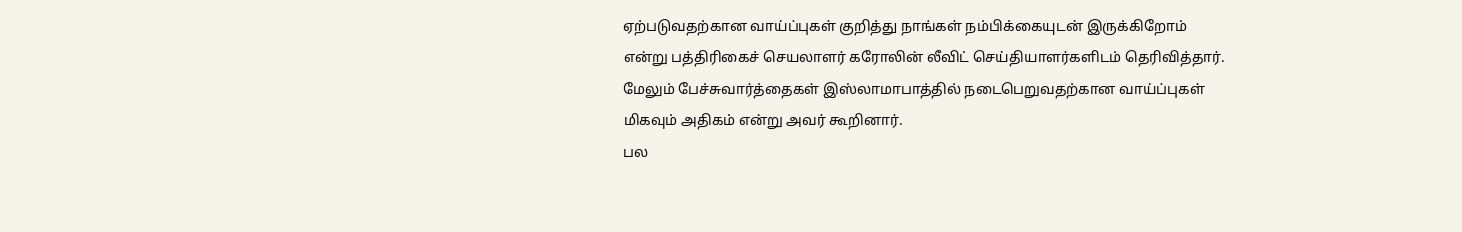ஏற்படுவதற்கான வாய்ப்புகள் குறித்து நாங்கள் நம்பிக்கையுடன் இருக்கிறோம் என்று பத்திரிகைச் செயலாளர் கரோலின் லீவிட் செய்தியாளர்களிடம் தெரிவித்தார்.
மேலும் பேச்சுவார்த்தைகள் இஸ்லாமாபாத்தில் நடைபெறுவதற்கான வாய்ப்புகள் மிகவும் அதிகம் என்று அவர் கூறினார்.
பல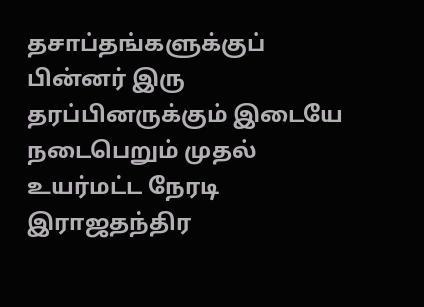தசாப்தங்களுக்குப் பின்னர் இரு தரப்பினருக்கும் இடையே நடைபெறும் முதல் உயர்மட்ட நேரடி இராஜதந்திர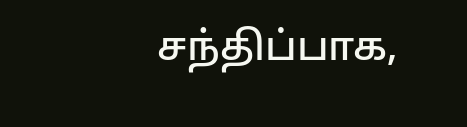சந்திப்பாக,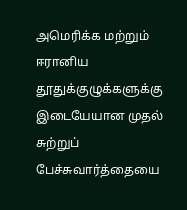அமெரிக்க மற்றும் ஈரானிய தூதுக்குழுக்களுக்கு இடையேயான முதல் சுற்றுப் பேச்சுவார்த்தையை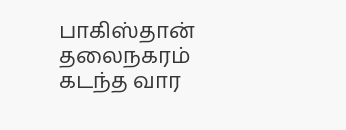பாகிஸ்தான் தலைநகரம் கடந்த வார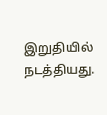இறுதியில் நடத்தியது.